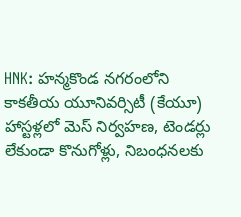HNK: హన్మకొండ నగరంలోని కాకతీయ యూనివర్సిటీ (కేయూ) హాస్టళ్లలో మెస్ నిర్వహణ, టెండర్లు లేకుండా కొనుగోళ్లు, నిబంధనలకు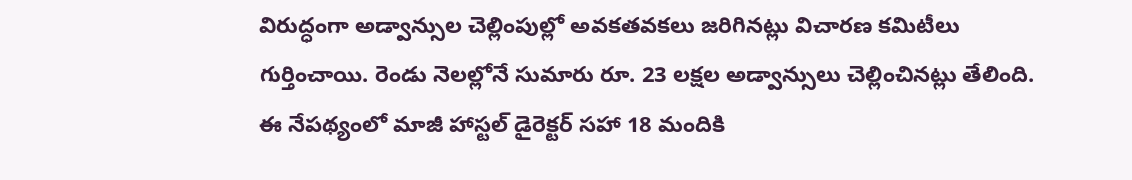విరుద్ధంగా అడ్వాన్సుల చెల్లింపుల్లో అవకతవకలు జరిగినట్లు విచారణ కమిటీలు గుర్తించాయి. రెండు నెలల్లోనే సుమారు రూ. 23 లక్షల అడ్వాన్సులు చెల్లించినట్లు తేలింది. ఈ నేపథ్యంలో మాజీ హాస్టల్ డైరెక్టర్ సహా 18 మందికి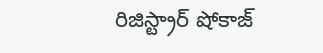రిజిస్ట్రార్ షోకాజ్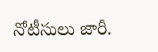నోటీసులు జారీ.